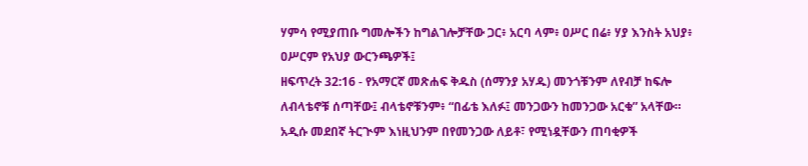ሃምሳ የሚያጠቡ ግመሎችን ከግልገሎቻቸው ጋር፥ አርባ ላም፥ ዐሥር በሬ፥ ሃያ እንስት አህያ፥ ዐሥርም የአህያ ውርንጫዎች፤
ዘፍጥረት 32:16 - የአማርኛ መጽሐፍ ቅዱስ (ሰማንያ አሃዱ) መንጎቹንም ለየብቻ ከፍሎ ለብላቴኖቹ ሰጣቸው፤ ብላቴኖቹንም፥ “በፊቴ እለፉ፤ መንጋውን ከመንጋው አርቁ” አላቸው። አዲሱ መደበኛ ትርጒም እነዚህንም በየመንጋው ለይቶ፣ የሚነዷቸውን ጠባቂዎች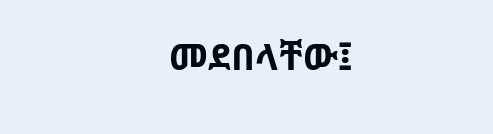መደበላቸው፤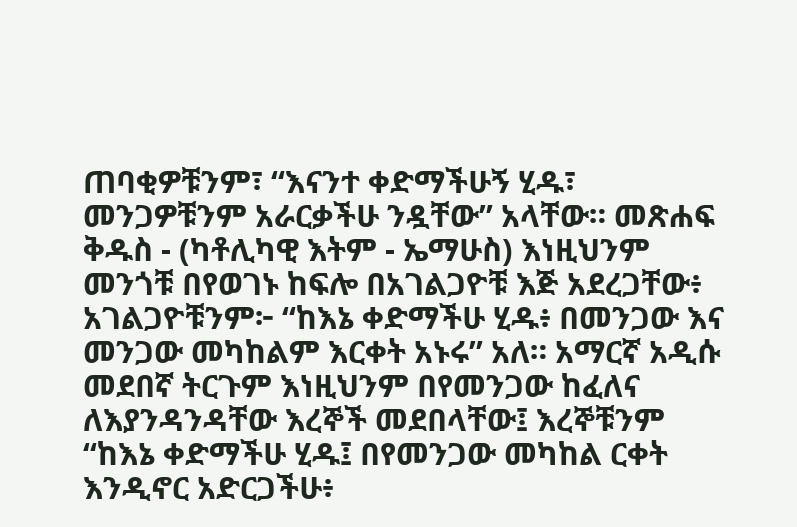ጠባቂዎቹንም፣ “እናንተ ቀድማችሁኝ ሂዱ፣ መንጋዎቹንም አራርቃችሁ ንዷቸው” አላቸው። መጽሐፍ ቅዱስ - (ካቶሊካዊ እትም - ኤማሁስ) እነዚህንም መንጎቹ በየወገኑ ከፍሎ በአገልጋዮቹ እጅ አደረጋቸው፥ አገልጋዮቹንም፦ “ከእኔ ቀድማችሁ ሂዱ፥ በመንጋው እና መንጋው መካከልም እርቀት አኑሩ” አለ። አማርኛ አዲሱ መደበኛ ትርጉም እነዚህንም በየመንጋው ከፈለና ለእያንዳንዳቸው እረኞች መደበላቸው፤ እረኞቹንም “ከእኔ ቀድማችሁ ሂዱ፤ በየመንጋው መካከል ርቀት እንዲኖር አድርጋችሁ፥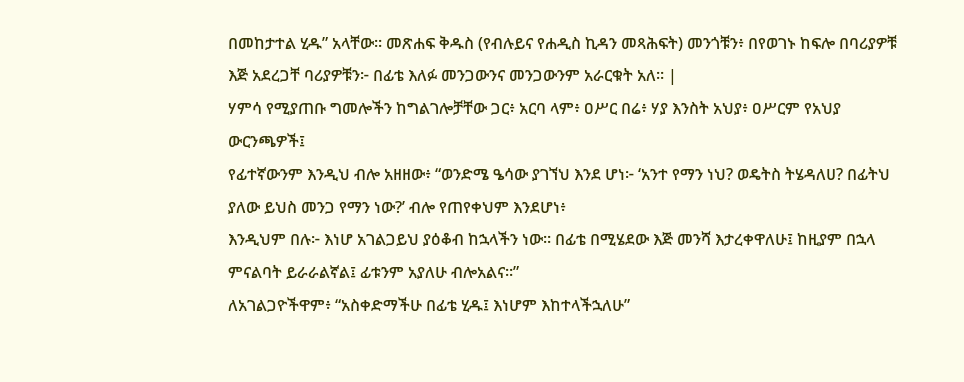በመከታተል ሂዱ” አላቸው። መጽሐፍ ቅዱስ (የብሉይና የሐዲስ ኪዳን መጻሕፍት) መንጎቹን፥ በየወገኑ ከፍሎ በባሪያዎቹ እጅ አደረጋቸ ባሪያዎቹን፦ በፊቴ እለፉ መንጋውንና መንጋውንም አራርቁት አለ። |
ሃምሳ የሚያጠቡ ግመሎችን ከግልገሎቻቸው ጋር፥ አርባ ላም፥ ዐሥር በሬ፥ ሃያ እንስት አህያ፥ ዐሥርም የአህያ ውርንጫዎች፤
የፊተኛውንም እንዲህ ብሎ አዘዘው፥ “ወንድሜ ዔሳው ያገኘህ እንደ ሆነ፦ ‘አንተ የማን ነህ? ወዴትስ ትሄዳለሀ? በፊትህ ያለው ይህስ መንጋ የማን ነው?’ ብሎ የጠየቀህም እንደሆነ፥
እንዲህም በሉ፦ እነሆ አገልጋይህ ያዕቆብ ከኋላችን ነው። በፊቴ በሚሄደው እጅ መንሻ እታረቀዋለሁ፤ ከዚያም በኋላ ምናልባት ይራራልኛል፤ ፊቱንም አያለሁ ብሎአልና።”
ለአገልጋዮችዋም፥ “አስቀድማችሁ በፊቴ ሂዱ፤ እነሆም እከተላችኋለሁ”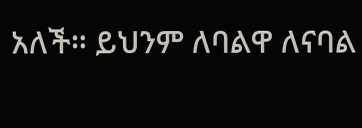አለች። ይህንም ለባልዋ ለናባል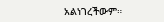አልነገረችውም።